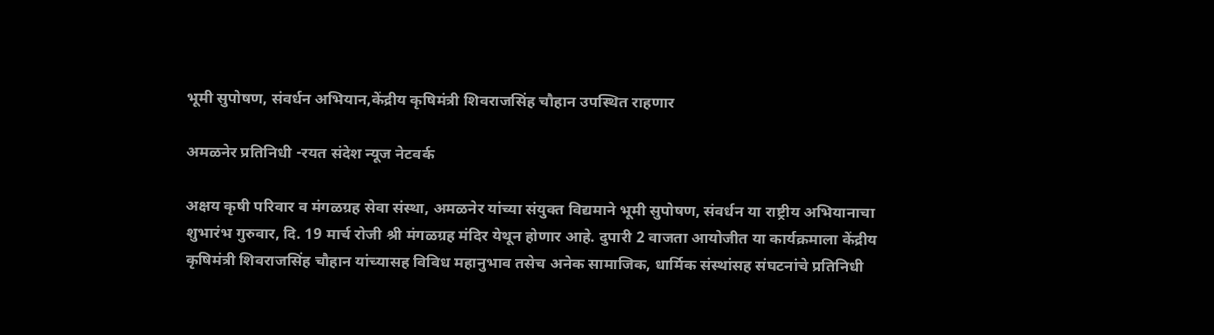भूमी सुपोषण, संवर्धन अभियान,केंद्रीय कृषिमंत्री शिवराजसिंह चौहान उपस्थित राहणार

अमळनेर प्रतिनिधी -रयत संदेश न्यूज नेटवर्क

अक्षय कृषी परिवार व मंगळग्रह सेवा संस्था, अमळनेर यांच्या संयुक्त विद्यमाने भूमी सुपोषण, संवर्धन या राष्ट्रीय अभियानाचा शुभारंभ गुरुवार, दि. 19 मार्च रोजी श्री मंगळग्रह मंदिर येथून होणार आहे. दुपारी 2 वाजता आयोजीत या कार्यक्रमाला केंद्रीय कृषिमंत्री शिवराजसिंह चौहान यांच्यासह विविध महानुभाव तसेच अनेक सामाजिक, धार्मिक संस्थांसह संघटनांचे प्रतिनिधी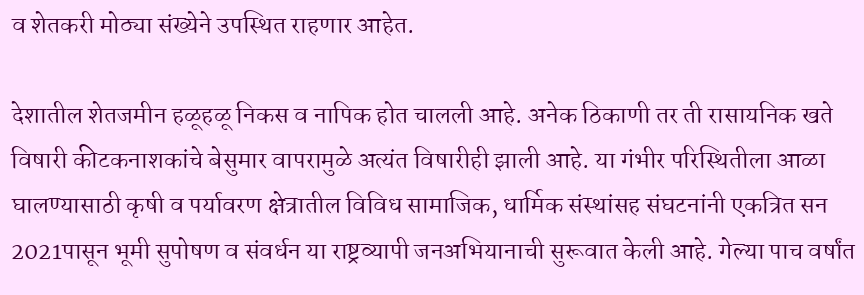व शेतकरी मोठ्या संख्येने उपस्थित राहणार आहेत.

देशातील शेतजमीन हळूहळू निकस व नापिक होत चालली आहे. अनेक ठिकाणी तर ती रासायनिक खते विषारी कीटकनाशकांचे बेसुमार वापरामुळे अत्यंत विषारीही झाली आहे. या गंभीर परिस्थितीला आळा घालण्यासाठी कृषी व पर्यावरण क्षेत्रातील विविध सामाजिक, धार्मिक संस्थांसह संघटनांनी एकत्रित सन 2021पासून भूमी सुपोषण व संवर्धन या राष्ट्रव्यापी जनअभियानाची सुरूवात केली आहे. गेल्या पाच वर्षांत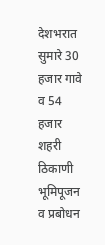देशभरात सुमारे 30 हजार गावे व 54 हजार शहरी ठिकाणी भूमिपूजन व प्रबोधन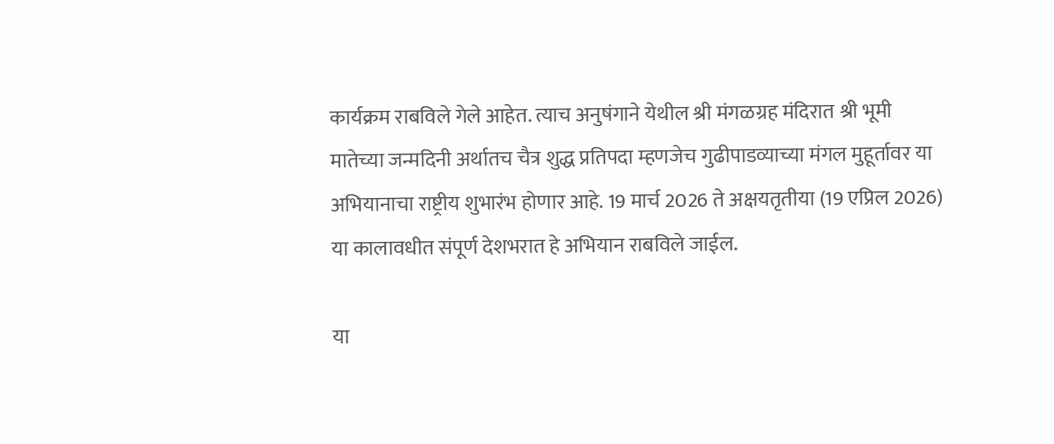कार्यक्रम राबविले गेले आहेत. त्याच अनुषंगाने येथील श्री मंगळग्रह मंदिरात श्री भूमी मातेच्या जन्मदिनी अर्थातच चैत्र शुद्ध प्रतिपदा म्हणजेच गुढीपाडव्याच्या मंगल मुहूर्तावर या अभियानाचा राष्ट्रीय शुभारंभ होणार आहे. 19 मार्च 2026 ते अक्षयतृतीया (19 एप्रिल 2026) या कालावधीत संपूर्ण देशभरात हे अभियान राबविले जाईल.

या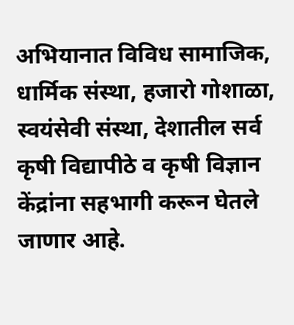अभियानात विविध सामाजिक, धार्मिक संस्था, हजारो गोशाळा, स्वयंसेवी संस्था, देशातील सर्व कृषी विद्यापीठे व कृषी विज्ञान केंद्रांना सहभागी करून घेतले जाणार आहे.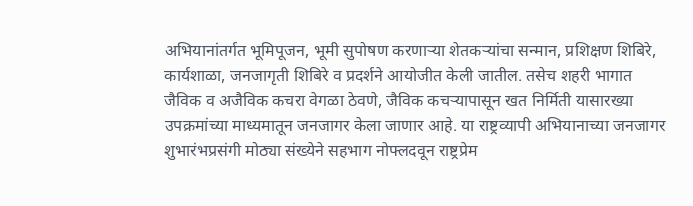अभियानांतर्गत भूमिपूजन, भूमी सुपोषण करणाऱ्या शेतकऱ्यांचा सन्मान, प्रशिक्षण शिबिरे, कार्यशाळा, जनजागृती शिबिरे व प्रदर्शने आयोजीत केली जातील. तसेच शहरी भागात जैविक व अजैविक कचरा वेगळा ठेवणे, जैविक कचऱ्यापासून खत निर्मिती यासारख्या उपक्रमांच्या माध्यमातून जनजागर केला जाणार आहे. या राष्ट्रव्यापी अभियानाच्या जनजागर शुभारंभप्रसंगी मोठ्या संख्येने सहभाग नोफ्लदवून राष्ट्रप्रेम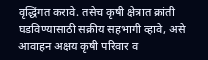वृद्धिंगत करावे. तसेच कृषी क्षेत्रात क्रांती घडविण्यासाठी सक्रीय सहभागी व्हावे, असे आवाहन अक्षय कृषी परिवार व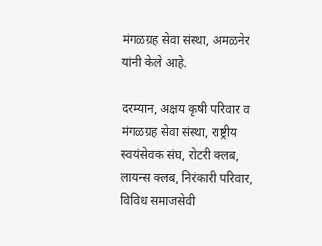मंगळग्रह सेवा संस्था, अमळनेर यांनी केले आहे.

दरम्यान, अक्षय कृषी परिवार व मंगळग्रह सेवा संस्था, राष्ट्रीय स्वयंसेवक संघ, रोटरी क्लब, लायन्स क्लब, निरंकारी परिवार, विविध समाजसेवी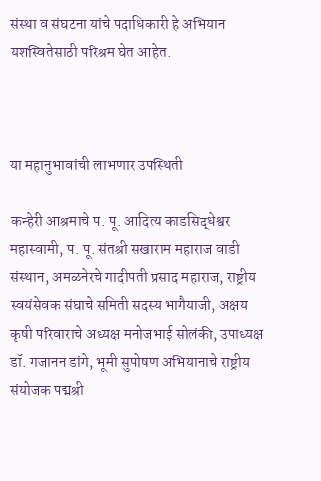संस्था व संघटना यांचे पदाधिकारी हे अभियान यशस्वितेसाठी परिश्रम घेत आहेत.



या महानुभावांची लाभणार उपस्थिती

कन्हेरी आश्रमाचे प. पू. आदित्य काडसिद्धेश्वर महास्वामी, प. पू. संतश्री सखाराम महाराज वाडी संस्थान, अमळनेरचे गादीपती प्रसाद महाराज, राष्ट्रीय स्वयंसेवक संघाचे समिती सदस्य भागैयाजी, अक्षय कृषी परिवाराचे अध्यक्ष मनोजभाई सोलंकी, उपाध्यक्ष डॉ. गजानन डांगे, भूमी सुपोषण अभियानाचे राष्ट्रीय संयोजक पद्मश्री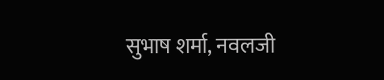सुभाष शर्मा, नवलजी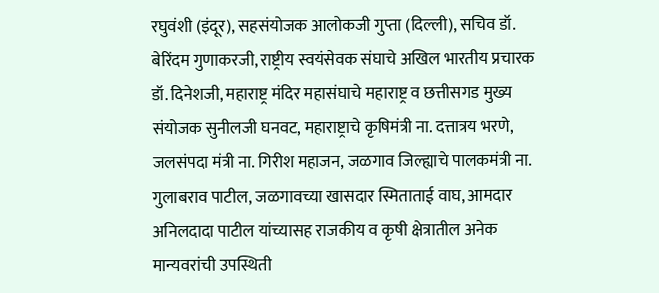रघुवंशी (इंदूर), सहसंयोजक आलोकजी गुप्ता (दिल्ली), सचिव डॉ. बेरिंदम गुणाकरजी, राष्ट्रीय स्वयंसेवक संघाचे अखिल भारतीय प्रचारक डॉ. दिनेशजी, महाराष्ट्र मंदिर महासंघाचे महाराष्ट्र व छत्तीसगड मुख्य संयोजक सुनीलजी घनवट, महाराष्ट्राचे कृषिमंत्री ना. दत्तात्रय भरणे, जलसंपदा मंत्री ना. गिरीश महाजन, जळगाव जिल्ह्याचे पालकमंत्री ना. गुलाबराव पाटील, जळगावच्या खासदार स्मिताताई वाघ, आमदार अनिलदादा पाटील यांच्यासह राजकीय व कृषी क्षेत्रातील अनेक मान्यवरांची उपस्थिती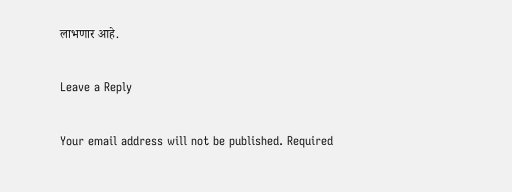लाभणार आहे.

Leave a Reply

Your email address will not be published. Required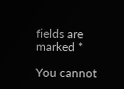fields are marked *

You cannot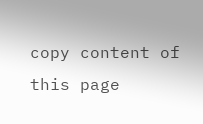copy content of this page